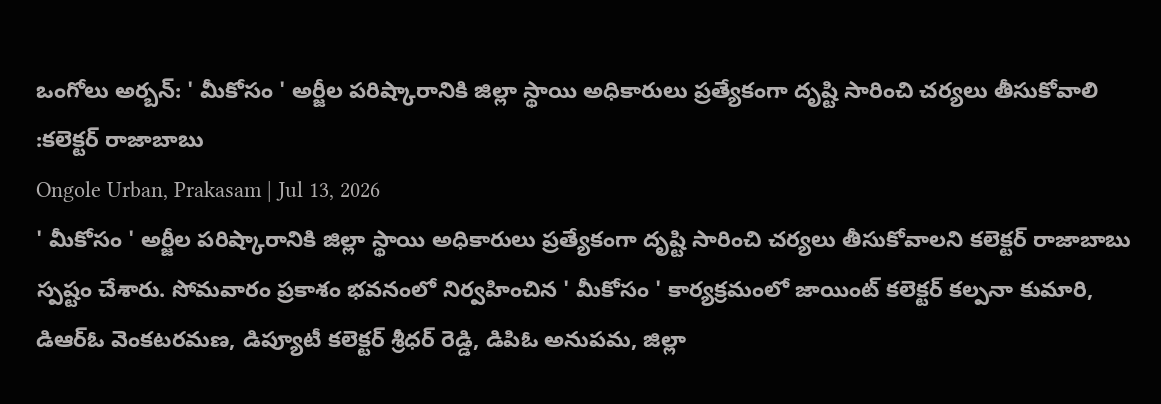ఒంగోలు అర్బన్: ' మీకోసం ' అర్జీల పరిష్కారానికి జిల్లా స్థాయి అధికారులు ప్రత్యేకంగా దృష్టి సారించి చర్యలు తీసుకోవాలి :కలెక్టర్ రాజాబాబు
Ongole Urban, Prakasam | Jul 13, 2026
' మీకోసం ' అర్జీల పరిష్కారానికి జిల్లా స్థాయి అధికారులు ప్రత్యేకంగా దృష్టి సారించి చర్యలు తీసుకోవాలని కలెక్టర్ రాజాబాబు స్పష్టం చేశారు. సోమవారం ప్రకాశం భవనంలో నిర్వహించిన ' మీకోసం ' కార్యక్రమంలో జాయింట్ కలెక్టర్ కల్పనా కుమారి, డిఆర్ఓ వెంకటరమణ, డిప్యూటీ కలెక్టర్ శ్రీధర్ రెడ్డి, డిపిఓ అనుపమ, జిల్లా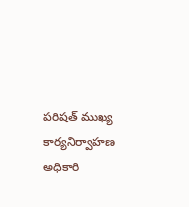పరిషత్ ముఖ్య కార్యనిర్వాహణ అధికారి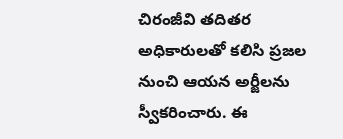చిరంజీవి తదితర అధికారులతో కలిసి ప్రజల నుంచి ఆయన అర్జీలను స్వీకరించారు. ఈ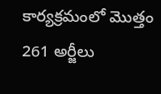కార్యక్రమంలో మొత్తం 261 అర్జీలు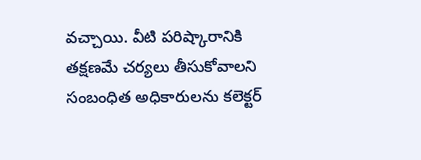వచ్చాయి. వీటి పరిష్కారానికి తక్షణమే చర్యలు తీసుకోవాలని సంబంధిత అధికారులను కలెక్టర్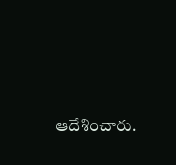ఆదేశించారు.